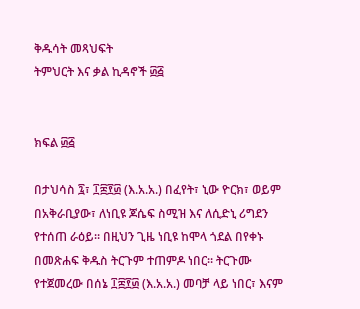ቅዱሳት መጻህፍት
ትምህርት እና ቃል ኪዳኖች ፴፭


ክፍል ፴፭

በታህሳስ ፯፣ ፲፰፻፴ (እ.አ.አ.) በፈየት፣ ኒው ዮርክ፣ ወይም በአቅራቢያው፣ ለነቢዩ ጆሴፍ ስሚዝ እና ለሲድኒ ሪግደን የተሰጠ ራዕይ። በዚህን ጊዜ ነቢዩ ከሞላ ጎደል በየቀኑ በመጽሐፍ ቅዱስ ትርጉም ተጠምዶ ነበር። ትርጉሙ የተጀመረው በሰኔ ፲፰፻፴ (እ.አ.አ.) መባቻ ላይ ነበር፣ እናም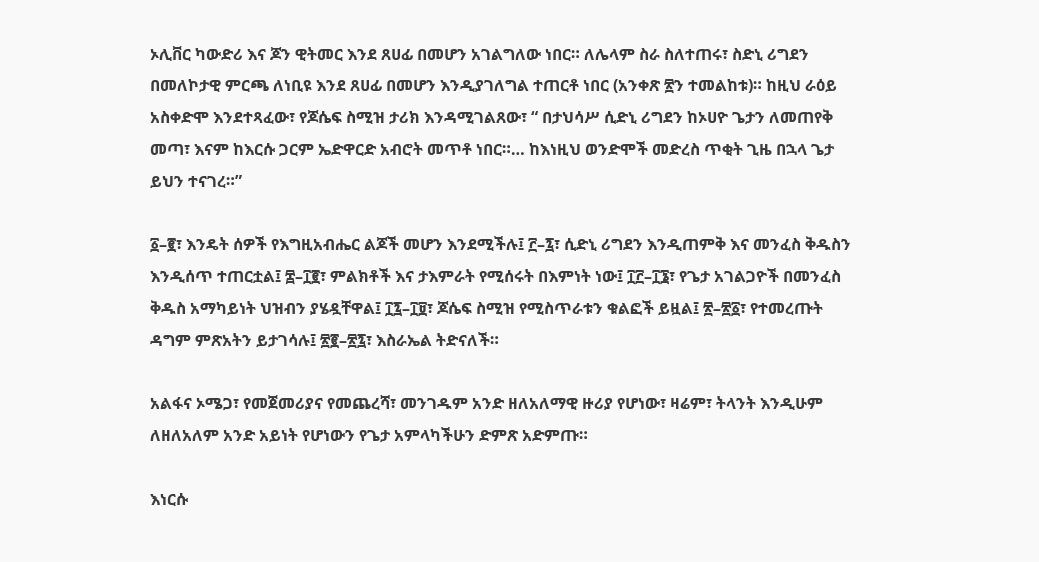ኦሊቨር ካውድሪ እና ጆን ዊትመር እንደ ጸሀፊ በመሆን አገልግለው ነበር። ለሌላም ስራ ስለተጠሩ፣ ስድኒ ሪግደን በመለኮታዊ ምርጫ ለነቢዩ እንደ ጸሀፊ በመሆን እንዲያገለግል ተጠርቶ ነበር (አንቀጽ ፳ን ተመልከቱ)። ከዚህ ራዕይ አስቀድሞ እንደተጻፈው፣ የጆሴፍ ስሚዝ ታሪክ እንዳሚገልጸው፣ “ በታህሳሥ ሲድኒ ሪግደን ከኦሀዮ ጌታን ለመጠየቅ መጣ፣ እናም ከእርሱ ጋርም ኤድዋርድ አብሮት መጥቶ ነበር።… ከእነዚህ ወንድሞች መድረስ ጥቂት ጊዜ በኋላ ጌታ ይህን ተናገረ።”

፩–፪፣ እንዴት ሰዎች የእግዚአብሔር ልጆች መሆን እንደሚችሉ፤ ፫–፯፣ ሲድኒ ሪግደን እንዲጠምቅ እና መንፈስ ቅዱስን እንዲሰጥ ተጠርቷል፤ ፰–፲፪፣ ምልክቶች እና ታእምራት የሚሰሩት በእምነት ነው፤ ፲፫–፲፮፣ የጌታ አገልጋዮች በመንፈስ ቅዱስ አማካይነት ህዝብን ያሄዷቸዋል፤ ፲፯–፲፱፣ ጆሴፍ ስሚዝ የሚስጥራቱን ቁልፎች ይዟል፤ ፳–፳፩፣ የተመረጡት ዳግም ምጽአትን ይታገሳሉ፤ ፳፪–፳፯፣ እስራኤል ትድናለች።

አልፋና ኦሜጋ፣ የመጀመሪያና የመጨረሻ፣ መንገዱም አንድ ዘለአለማዊ ዙሪያ የሆነው፣ ዛሬም፣ ትላንት እንዲሁም ለዘለአለም አንድ አይነት የሆነውን የጌታ አምላካችሁን ድምጽ አድምጡ።

እነርሱ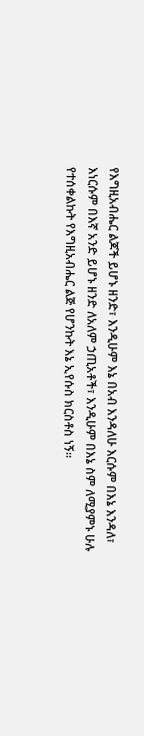የእግዚአብሔር ልጆች ይሆኑ ዘንድ፣ እንዲሁም እኔ በአብ እንዳለሁ እርሱም በእኔ እንዳለ፣ እነርሱም በእኛ አንድ ይሆኑ ዘንድ ለአለም ኃጢአቶች፣ እንዲሁም በእኔ ስም ለሚያምኑ ሁሉ የተሰቀልኩት የእግዚአብሔር ልጅ የሆንኩት እኔ ኢየሱስ ክርስቶስ ነኝ።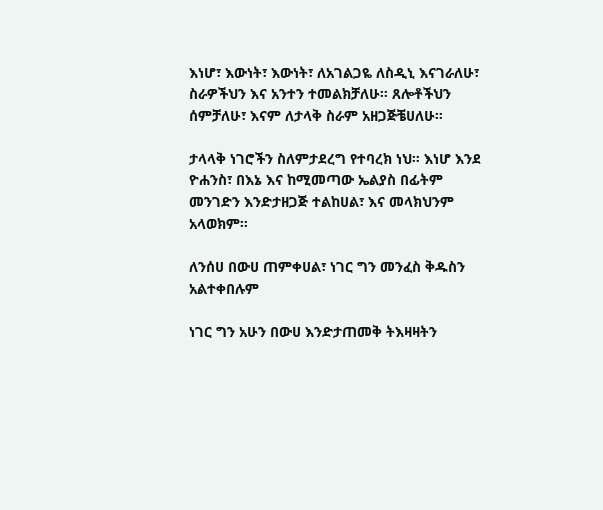እነሆ፣ እውነት፣ እውነት፣ ለአገልጋዬ ለስዲኒ እናገራለሁ፣ ስራዎችህን እና አንተን ተመልክቻለሁ። ጸሎቶችህን ሰምቻለሁ፣ እናም ለታላቅ ስራም አዘጋጅቼሀለሁ።

ታላላቅ ነገሮችን ስለምታደረግ የተባረክ ነህ። እነሆ እንደ ዮሐንስ፣ በእኔ እና ከሚመጣው ኤልያስ በፊትም መንገድን እንድታዘጋጅ ተልከሀል፣ እና መላክህንም አላወክም።

ለንሰሀ በውሀ ጠምቀሀል፣ ነገር ግን መንፈስ ቅዱስን አልተቀበሉም

ነገር ግን አሁን በውሀ እንድታጠመቅ ትእዛዛትን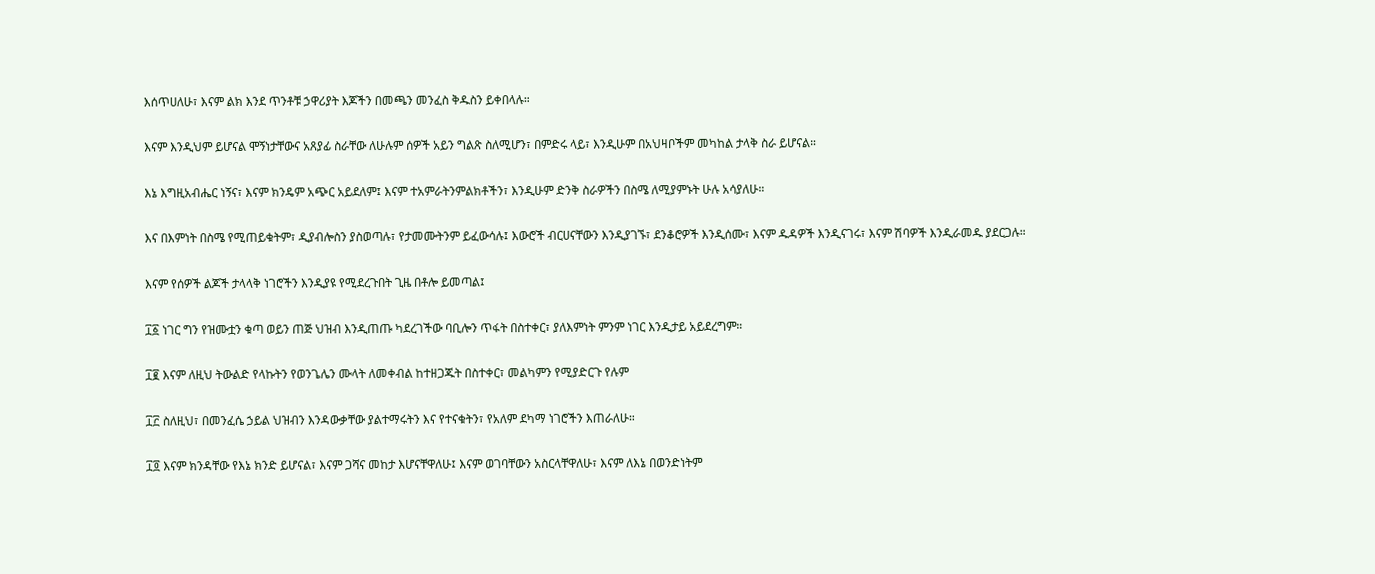እሰጥሀለሁ፣ እናም ልክ እንደ ጥንቶቹ ኃዋሪያት እጆችን በመጫን መንፈስ ቅዱስን ይቀበላሉ።

እናም እንዲህም ይሆናል ሞኝነታቸውና አጸያፊ ስራቸው ለሁሉም ሰዎች አይን ግልጽ ስለሚሆን፣ በምድሩ ላይ፣ እንዲሁም በአህዛቦችም መካከል ታላቅ ስራ ይሆናል።

እኔ እግዚአብሔር ነኝና፣ እናም ክንዴም አጭር አይደለም፤ እናም ተአምራትንምልክቶችን፣ እንዲሁም ድንቅ ስራዎችን በስሜ ለሚያምኑት ሁሉ አሳያለሁ።

እና በእምነት በስሜ የሚጠይቁትም፣ ዲያብሎስን ያስወጣሉ፣ የታመሙትንም ይፈውሳሉ፤ እውሮች ብርሀናቸውን እንዲያገኙ፣ ደንቆሮዎች እንዲሰሙ፣ እናም ዱዳዎች እንዲናገሩ፣ እናም ሽባዎች እንዲራመዱ ያደርጋሉ።

እናም የሰዎች ልጆች ታላላቅ ነገሮችን እንዲያዩ የሚደረጉበት ጊዜ በቶሎ ይመጣል፤

፲፩ ነገር ግን የዝሙቷን ቁጣ ወይን ጠጅ ህዝብ እንዲጠጡ ካደረገችው ባቢሎን ጥፋት በስተቀር፣ ያለእምነት ምንም ነገር እንዲታይ አይደረግም።

፲፪ እናም ለዚህ ትውልድ የላኩትን የወንጌሌን ሙላት ለመቀብል ከተዘጋጁት በስተቀር፣ መልካምን የሚያድርጉ የሉም

፲፫ ስለዚህ፣ በመንፈሴ ኃይል ህዝብን እንዳውቃቸው ያልተማሩትን እና የተናቁትን፣ የአለም ደካማ ነገሮችን እጠራለሁ።

፲፬ እናም ክንዳቸው የእኔ ክንድ ይሆናል፣ እናም ጋሻና መከታ እሆናቸዋለሁ፤ እናም ወገባቸውን አስርላቸዋለሁ፣ እናም ለእኔ በወንድነትም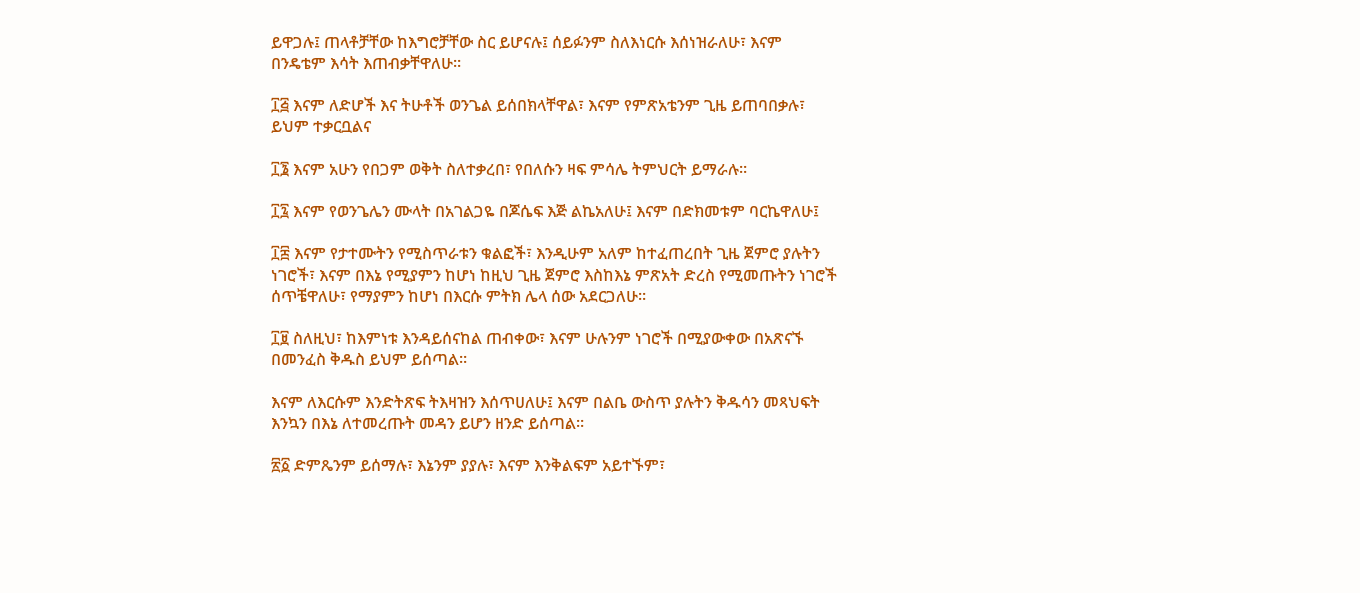ይዋጋሉ፤ ጠላቶቻቸው ከእግሮቻቸው ስር ይሆናሉ፤ ሰይፉንም ስለእነርሱ እሰነዝራለሁ፣ እናም በንዴቴም እሳት እጠብቃቸዋለሁ።

፲፭ እናም ለድሆች እና ትሁቶች ወንጌል ይሰበክላቸዋል፣ እናም የምጽአቴንም ጊዜ ይጠባበቃሉ፣ ይህም ተቃርቧልና

፲፮ እናም አሁን የበጋም ወቅት ስለተቃረበ፣ የበለሱን ዛፍ ምሳሌ ትምህርት ይማራሉ።

፲፯ እናም የወንጌሌን ሙላት በአገልጋዬ በጆሴፍ እጅ ልኬአለሁ፤ እናም በድክመቱም ባርኬዋለሁ፤

፲፰ እናም የታተሙትን የሚስጥራቱን ቁልፎች፣ እንዲሁም አለም ከተፈጠረበት ጊዜ ጀምሮ ያሉትን ነገሮች፣ እናም በእኔ የሚያምን ከሆነ ከዚህ ጊዜ ጀምሮ እስከእኔ ምጽአት ድረስ የሚመጡትን ነገሮች ሰጥቼዋለሁ፣ የማያምን ከሆነ በእርሱ ምትክ ሌላ ሰው አደርጋለሁ።

፲፱ ስለዚህ፣ ከእምነቱ እንዳይሰናከል ጠብቀው፣ እናም ሁሉንም ነገሮች በሚያውቀው በአጽናኙ በመንፈስ ቅዱስ ይህም ይሰጣል።

እናም ለእርሱም እንድትጽፍ ትእዛዝን እሰጥሀለሁ፤ እናም በልቤ ውስጥ ያሉትን ቅዱሳን መጻህፍት እንኳን በእኔ ለተመረጡት መዳን ይሆን ዘንድ ይሰጣል።

፳፩ ድምጼንም ይሰማሉ፣ እኔንም ያያሉ፣ እናም እንቅልፍም አይተኙም፣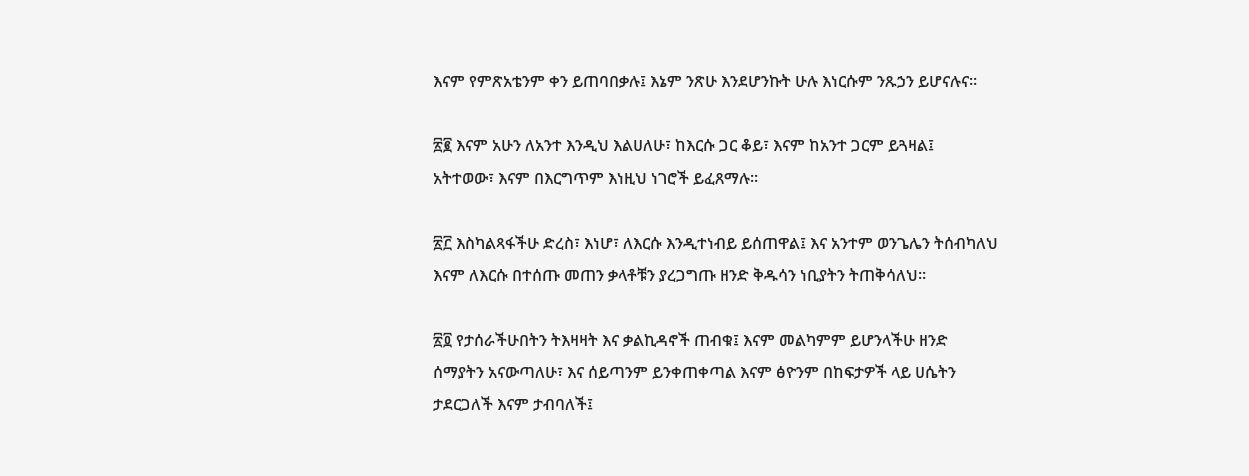እናም የምጽአቴንም ቀን ይጠባበቃሉ፤ እኔም ንጽሁ እንደሆንኩት ሁሉ እነርሱም ንጹኃን ይሆናሉና።

፳፪ እናም አሁን ለአንተ እንዲህ እልሀለሁ፣ ከእርሱ ጋር ቆይ፣ እናም ከአንተ ጋርም ይጓዛል፤ አትተወው፣ እናም በእርግጥም እነዚህ ነገሮች ይፈጸማሉ።

፳፫ እስካልጻፋችሁ ድረስ፣ እነሆ፣ ለእርሱ እንዲተነብይ ይሰጠዋል፤ እና አንተም ወንጌሌን ትሰብካለህ እናም ለእርሱ በተሰጡ መጠን ቃላቶቹን ያረጋግጡ ዘንድ ቅዱሳን ነቢያትን ትጠቅሳለህ።

፳፬ የታሰራችሁበትን ትእዛዛት እና ቃልኪዳኖች ጠብቁ፤ እናም መልካምም ይሆንላችሁ ዘንድ ሰማያትን አናውጣለሁ፣ እና ሰይጣንም ይንቀጠቀጣል እናም ፅዮንም በከፍታዎች ላይ ሀሴትን ታደርጋለች እናም ታብባለች፤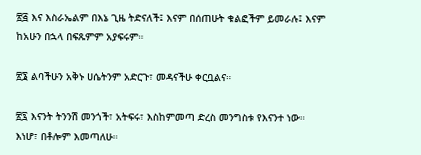፳፭ እና እስራኤልም በእኔ ጊዜ ትድናለች፤ እናም በሰጠሁት ቁልፎችም ይመራሉ፤ እናም ከአሁን በኋላ በፍጹምም አያፍሩም።

፳፮ ልባችሁን አቅኑ ሀሴትንም አድርጉ፣ መዳናችሁ ቀርቧልና።

፳፯ እናንት ትንንሽ መንጎች፣ አትፍሩ፣ እስከምመጣ ድረስ መንግስቱ የእናንተ ነው። እነሆ፣ በቶሎም እመጣለሁ።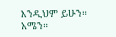እንዲህም ይሁን። አሜን።